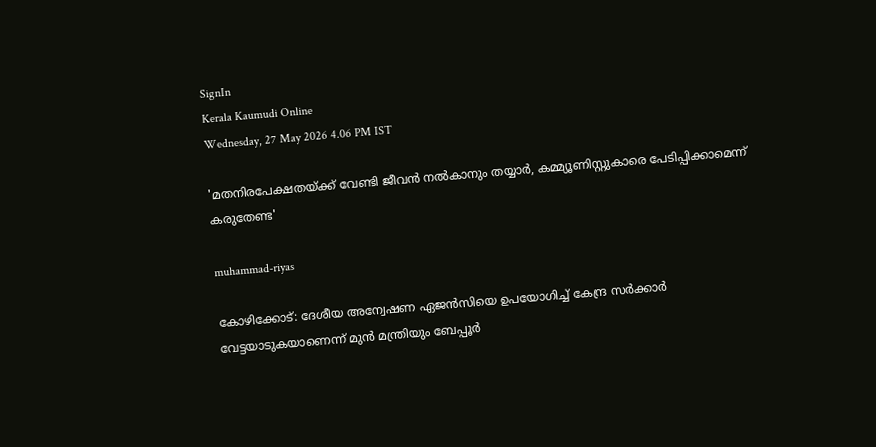SignIn
Kerala Kaumudi Online
Wednesday, 27 May 2026 4.06 PM IST

'മതനിരപേക്ഷതയ്ക്ക് വേണ്ടി ജീവൻ നൽകാനും തയ്യാർ, കമ്മ്യൂണിസ്റ്റുകാരെ പേടിപ്പിക്കാമെന്ന് കരുതേണ്ട'

muhammad-riyas

കോഴിക്കോട്: ദേശീയ അന്വേഷണ ഏജൻസിയെ ഉപയോഗിച്ച് കേന്ദ്ര സർക്കാർ വേട്ടയാടുകയാണെന്ന് മുൻ മന്ത്രിയും ബേപ്പൂർ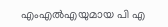എംഎൽഎയുമായ പി എ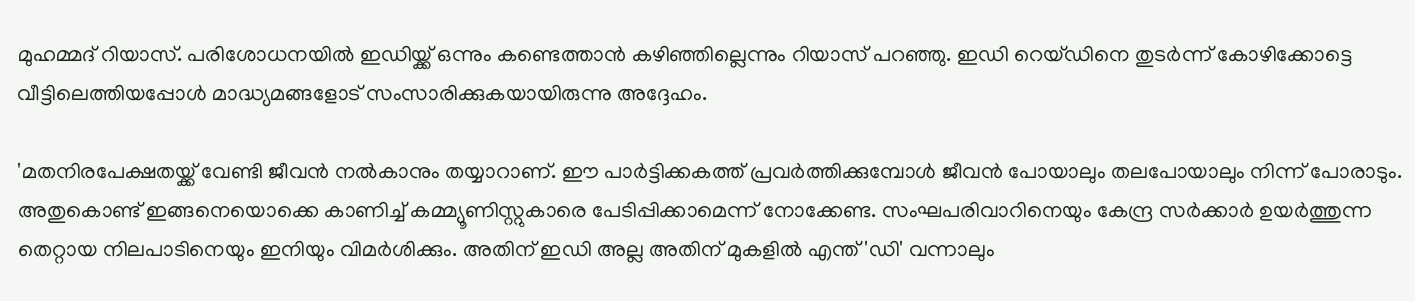മുഹമ്മദ് റിയാസ്. പരിശോധനയിൽ ഇഡിയ്ക്ക് ഒന്നും കണ്ടെത്താൻ കഴിഞ്ഞില്ലെന്നും റിയാസ് പറഞ്ഞു. ഇഡി റെയ്ഡിനെ തുടർന്ന് കോഴിക്കോട്ടെ വീട്ടിലെത്തിയപ്പോൾ മാദ്ധ്യമങ്ങളോട് സംസാരിക്കുകയായിരുന്നു അദ്ദേഹം.

'മതനിരപേക്ഷതയ്ക്ക് വേണ്ടി ജീവൻ നൽകാനും തയ്യാറാണ്. ഈ പാർട്ടിക്കകത്ത് പ്രവർത്തിക്കുമ്പോൾ ജീവൻ പോയാലും തലപോയാലും നിന്ന് പോരാടും. അതുകൊണ്ട് ഇങ്ങനെയൊക്കെ കാണിച്ച് കമ്മ്യൂണിസ്റ്റുകാരെ പേടിപ്പിക്കാമെന്ന് നോക്കേണ്ട. സംഘപരിവാറിനെയും കേന്ദ്ര സർക്കാർ ഉയർത്തുന്ന തെറ്റായ നിലപാടിനെയും ഇനിയും വിമർശിക്കും. അതിന് ഇഡി അല്ല അതിന് മുകളിൽ എന്ത് 'ഡി' വന്നാലും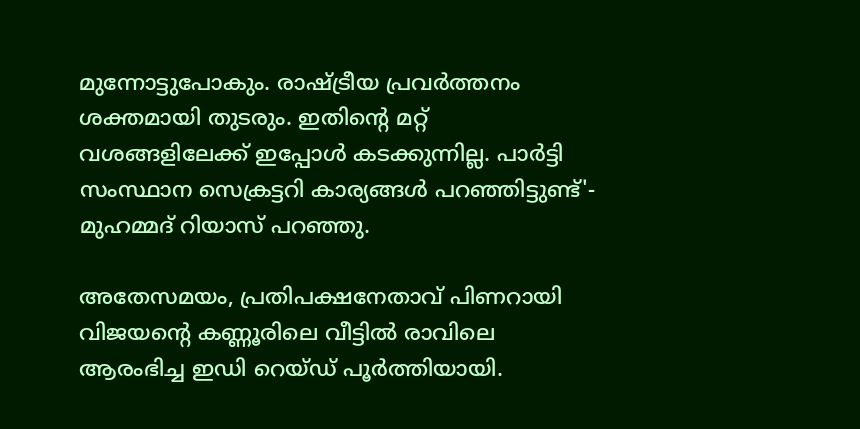മുന്നോട്ടുപോകും. രാഷ്ട്രീയ പ്രവർത്തനം ശക്തമായി തുടരും. ഇതിന്റെ മറ്റ് വശങ്ങളിലേക്ക് ഇപ്പോൾ കടക്കുന്നില്ല. പാർട്ടി സംസ്ഥാന സെക്രട്ടറി കാര്യങ്ങൾ പറഞ്ഞിട്ടുണ്ട്'- മുഹമ്മദ് റിയാസ് പറഞ്ഞു.

അതേസമയം, പ്രതിപക്ഷനേതാവ് പിണറായി വിജയന്റെ കണ്ണൂരിലെ വീട്ടിൽ രാവിലെ ആരംഭിച്ച ഇഡി റെയ്ഡ് പൂർത്തിയായി.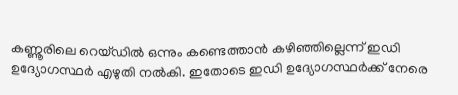കണ്ണൂരിലെ റെയ്ഡിൽ ഒന്നും കണ്ടെത്താൻ കഴിഞ്ഞില്ലെന്ന് ഇഡി ഉദ്യോഗസ്ഥർ എഴുതി നൽകി. ഇതോടെ ഇഡി ഉദ്യോഗസ്ഥർക്ക് നേരെ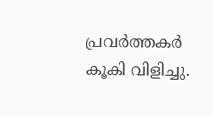പ്രവർത്തകർ കൂകി വിളിച്ചു.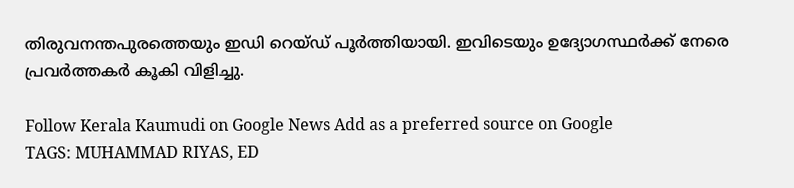തിരുവനന്തപുരത്തെയും ഇഡി റെയ്ഡ് പൂർത്തിയായി. ഇവിടെയും ഉദ്യോഗസ്ഥർക്ക് നേരെ പ്രവർത്തകർ കൂകി വിളിച്ചു.

Follow Kerala Kaumudi on Google News Add as a preferred source on Google
TAGS: MUHAMMAD RIYAS, ED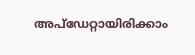അപ്ഡേറ്റായിരിക്കാം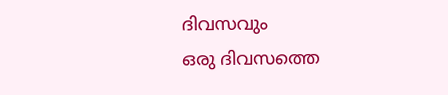ദിവസവും
ഒരു ദിവസത്തെ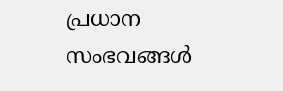പ്രധാന സംഭവങ്ങൾ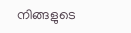നിങ്ങളുടെ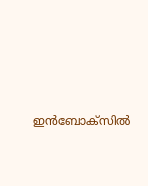ഇൻബോക്സിൽ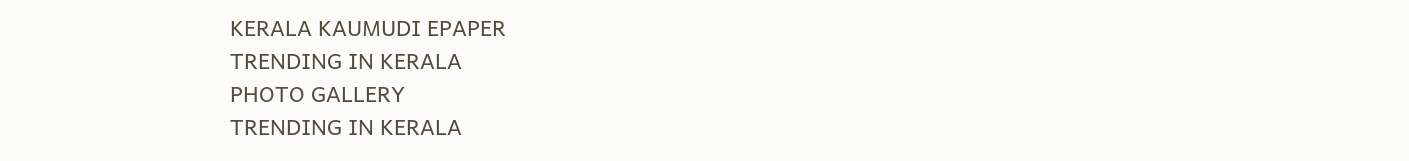KERALA KAUMUDI EPAPER
TRENDING IN KERALA
PHOTO GALLERY
TRENDING IN KERALA